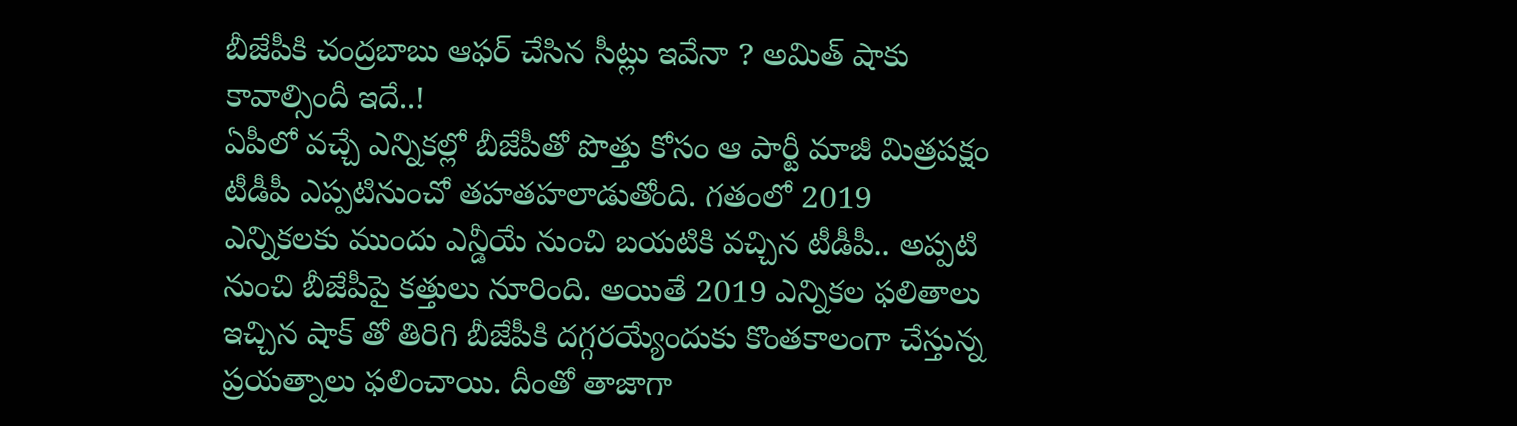బీజేపీకి చంద్రబాబు ఆఫర్ చేసిన సీట్లు ఇవేనా ? అమిత్ షాకు కావాల్సిందీ ఇదే..!
ఏపీలో వచ్చే ఎన్నికల్లో బీజేపీతో పొత్తు కోసం ఆ పార్టీ మాజీ మిత్రపక్షం టీడీపీ ఎప్పటినుంచో తహతహలాడుతోంది. గతంలో 2019 ఎన్నికలకు ముందు ఎన్డీయే నుంచి బయటికి వచ్చిన టీడీపీ.. అప్పటి నుంచి బీజేపీపై కత్తులు నూరింది. అయితే 2019 ఎన్నికల ఫలితాలు ఇచ్చిన షాక్ తో తిరిగి బీజేపీకి దగ్గరయ్యేందుకు కొంతకాలంగా చేస్తున్న ప్రయత్నాలు ఫలించాయి. దీంతో తాజాగా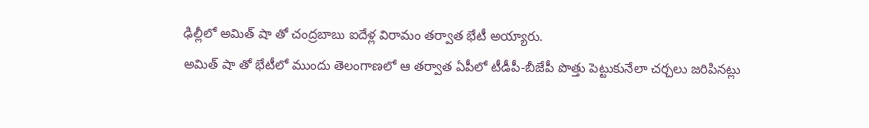ఢిల్లీలో అమిత్ షా తో చంద్రబాబు ఐదేళ్ల విరామం తర్వాత భేటీ అయ్యారు.
అమిత్ షా తో భేటీలో ముందు తెలంగాణలో ఆ తర్వాత ఏపీలో టీడీపీ-బీజేపీ పొత్తు పెట్టుకునేలా చర్చలు జరిపినట్లు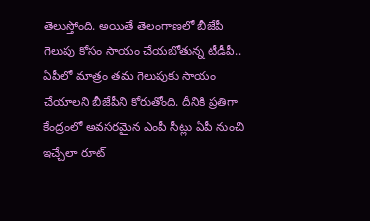తెలుస్తోంది. అయితే తెలంగాణలో బీజేపీ గెలుపు కోసం సాయం చేయబోతున్న టీడీపీ.. ఏపీలో మాత్రం తమ గెలుపుకు సాయం చేయాలని బీజేపీని కోరుతోంది. దీనికి ప్రతిగా కేంద్రంలో అవసరమైన ఎంపీ సీట్లు ఏపీ నుంచి ఇచ్చేలా రూట్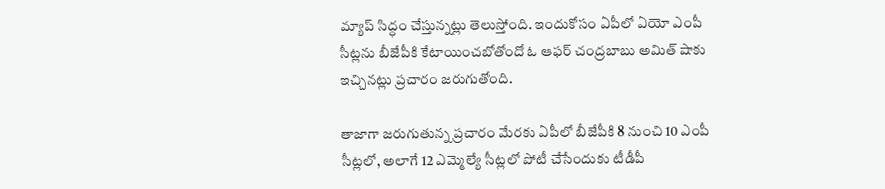మ్యాప్ సిద్ధం చేస్తున్నట్లు తెలుస్తోంది. ఇందుకోసం ఏపీలో ఏయో ఎంపీ సీట్లను బీజేపీకి కేటాయించబోతోందో ఓ ఆఫర్ చంద్రబాబు అమిత్ షాకు ఇచ్చినట్లు ప్రచారం జరుగుతోంది.

తాజాగా జరుగుతున్న ప్రచారం మేరకు ఏపీలో బీజేపీకి 8 నుంచి 10 ఎంపీ సీట్లలో, అలాగే 12 ఎమ్మెల్యే సీట్లలో పోటీ చేసేందుకు టీడీపీ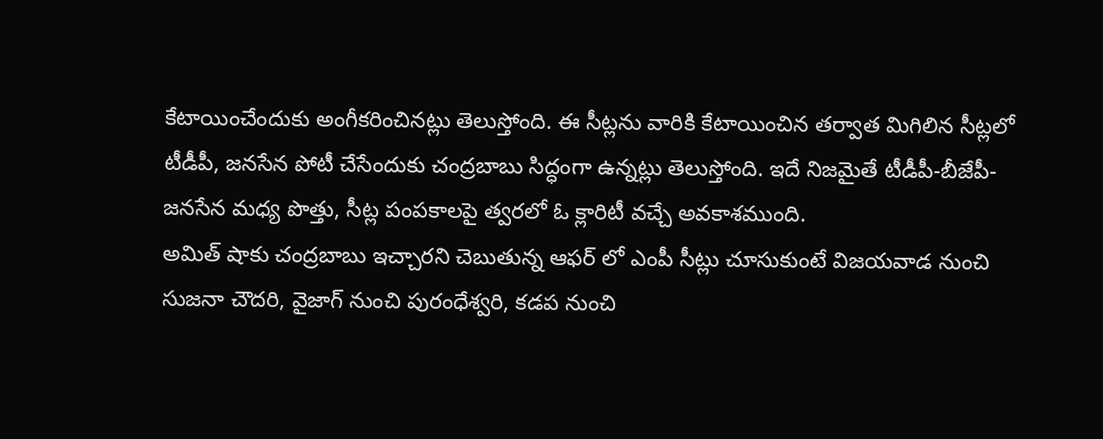కేటాయించేందుకు అంగీకరించినట్లు తెలుస్తోంది. ఈ సీట్లను వారికి కేటాయించిన తర్వాత మిగిలిన సీట్లలో టీడీపీ, జనసేన పోటీ చేసేందుకు చంద్రబాబు సిద్ధంగా ఉన్నట్లు తెలుస్తోంది. ఇదే నిజమైతే టీడీపీ-బీజేపీ-జనసేన మధ్య పొత్తు, సీట్ల పంపకాలపై త్వరలో ఓ క్లారిటీ వచ్చే అవకాశముంది.
అమిత్ షాకు చంద్రబాబు ఇచ్చారని చెబుతున్న ఆఫర్ లో ఎంపీ సీట్లు చూసుకుంటే విజయవాడ నుంచి సుజనా చౌదరి, వైజాగ్ నుంచి పురంధేశ్వరి, కడప నుంచి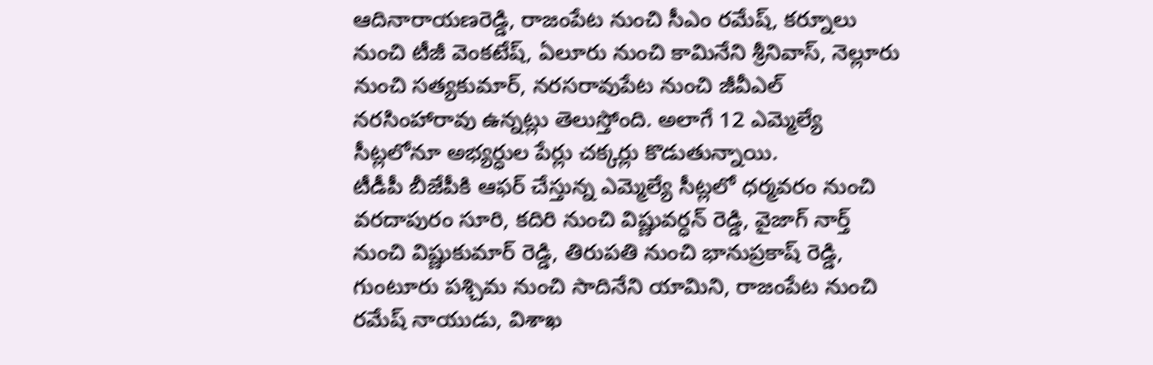ఆదినారాయణరెడ్డి, రాజంపేట నుంచి సీఎం రమేష్, కర్నూలు నుంచి టీజీ వెంకటేష్, ఏలూరు నుంచి కామినేని శ్రీనివాస్, నెల్లూరు నుంచి సత్యకుమార్, నరసరావుపేట నుంచి జీవీఎల్ నరసింహారావు ఉన్నట్లు తెలుస్తోంది. అలాగే 12 ఎమ్మెల్యే సీట్లలోనూ అభ్యర్ధుల పేర్లు చక్కర్లు కొడుతున్నాయి.
టీడీపీ బీజేపీకి ఆఫర్ చేస్తున్న ఎమ్మెల్యే సీట్లలో ధర్మవరం నుంచి వరదాపురం సూరి, కదిరి నుంచి విష్ణువర్ధన్ రెడ్డి, వైజాగ్ నార్త్ నుంచి విష్ణుకుమార్ రెడ్డి, తిరుపతి నుంచి భానుప్రకాష్ రెడ్డి, గుంటూరు పశ్చిమ నుంచి సాదినేని యామిని, రాజంపేట నుంచి రమేష్ నాయుడు, విశాఖ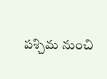పశ్చిమ నుంచి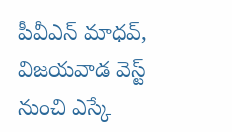పీవీఎన్ మాధవ్, విజయవాడ వెస్ట్ నుంచి ఎస్కే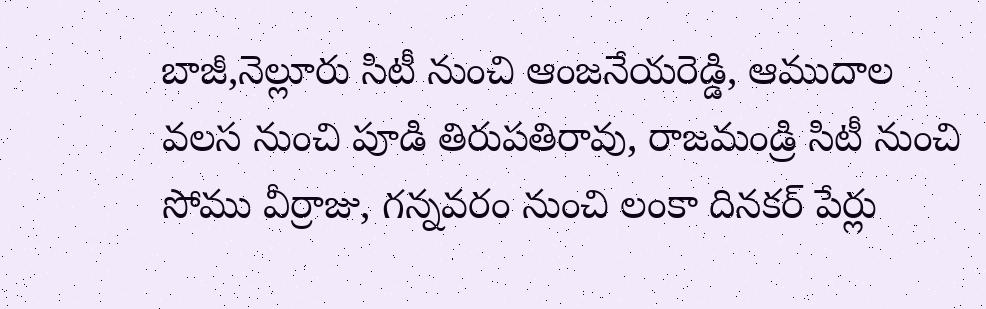బాజీ,నెల్లూరు సిటీ నుంచి ఆంజనేయరెడ్డి, ఆముదాల వలస నుంచి పూడి తిరుపతిరావు, రాజమండ్రి సిటీ నుంచి సోము వీర్రాజు, గన్నవరం నుంచి లంకా దినకర్ పేర్లు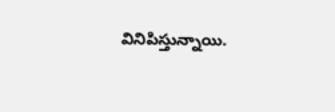వినిపిస్తున్నాయి.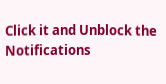Click it and Unblock the Notifications